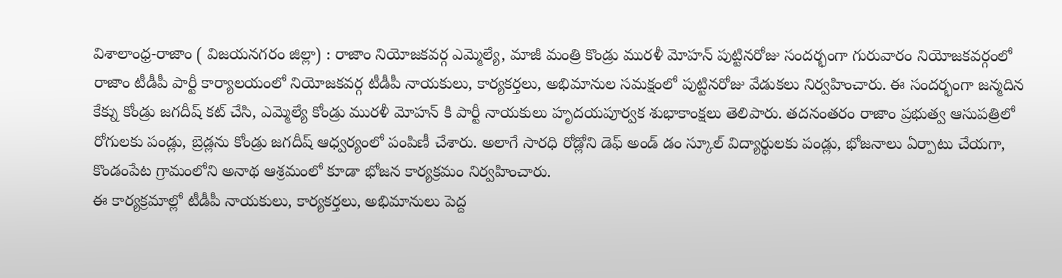విశాలాంధ్ర-రాజాం ( విజయనగరం జిల్లా) : రాజాం నియోజకవర్గ ఎమ్మెల్యే, మాజీ మంత్రి కొండ్రు మురళీ మోహన్ పుట్టినరోజు సందర్భంగా గురువారం నియోజకవర్గంలో రాజాం టీడీపీ పార్టీ కార్యాలయంలో నియోజకవర్గ టీడీపీ నాయకులు, కార్యకర్తలు, అభిమానుల సమక్షంలో పుట్టినరోజు వేడుకలు నిర్వహించారు. ఈ సందర్భంగా జన్మదిన కేక్ను కోండ్రు జగదీష్ కట్ చేసి, ఎమ్మెల్యే కోండ్రు మురళీ మోహన్ కి పార్టీ నాయకులు హృదయపూర్వక శుభాకాంక్షలు తెలిపారు. తదనంతరం రాజాం ప్రభుత్వ ఆసుపత్రిలో రోగులకు పండ్లు, బ్రెడ్లను కోండ్రు జగదీష్ ఆధ్వర్యంలో పంపిణీ చేశారు. అలాగే సారధి రోడ్లోని డెఫ్ అండ్ డం స్కూల్ విద్యార్థులకు పండ్లు, భోజనాలు ఏర్పాటు చేయగా, కొండంపేట గ్రామంలోని అనాథ ఆశ్రమంలో కూడా భోజన కార్యక్రమం నిర్వహించారు.
ఈ కార్యక్రమాల్లో టీడీపీ నాయకులు, కార్యకర్తలు, అభిమానులు పెద్ద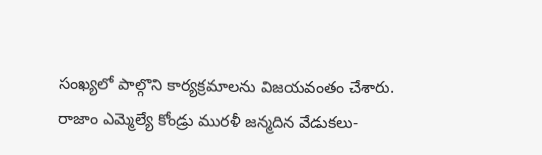సంఖ్యలో పాల్గొని కార్యక్రమాలను విజయవంతం చేశారు.
రాజాం ఎమ్మెల్యే కోండ్రు మురళీ జన్మదిన వేడుకలు-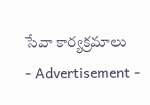సేవా కార్యక్రమాలు
- Advertisement -